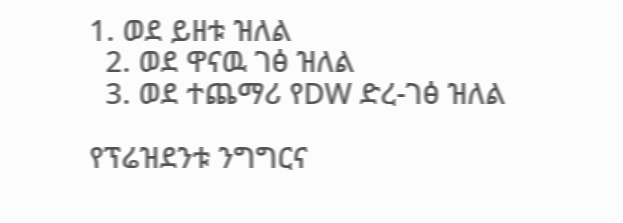1. ወደ ይዘቱ ዝለል
  2. ወደ ዋናዉ ገፅ ዝለል
  3. ወደ ተጨማሪ የDW ድረ-ገፅ ዝለል

የፕሬዝደንቱ ንግግርና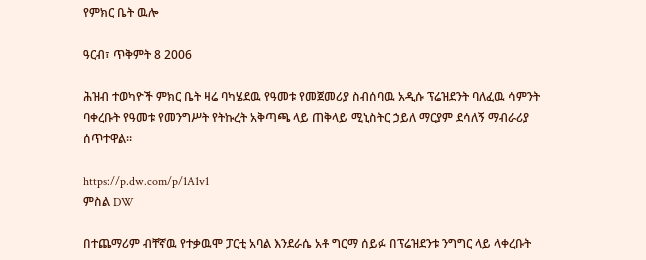የምክር ቤት ዉሎ

ዓርብ፣ ጥቅምት 8 2006

ሕዝብ ተወካዮች ምክር ቤት ዛሬ ባካሄደዉ የዓመቱ የመጀመሪያ ስብሰባዉ አዲሱ ፕሬዝደንት ባለፈዉ ሳምንት ባቀረቡት የዓመቱ የመንግሥት የትኩረት አቅጣጫ ላይ ጠቅላይ ሚኒስትር ኃይለ ማርያም ደሳለኝ ማብራሪያ ሰጥተዋል።

https://p.dw.com/p/1A1v1
ምስል DW

በተጨማሪም ብቸኛዉ የተቃዉሞ ፓርቲ አባል እንደራሴ አቶ ግርማ ሰይፉ በፕሬዝደንቱ ንግግር ላይ ላቀረቡት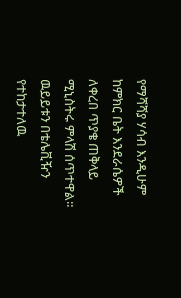የማሻሻያ ሃሳብ እንዲሁም ከምክር ቤት እንደራሴዎች ለቀረበ ጥያቄ ጠቅላይ ሚኒስትሩ ምላሽ ሰጥተዋል። ዉይይቱን በቴሌቪዥን የተከታተለዉ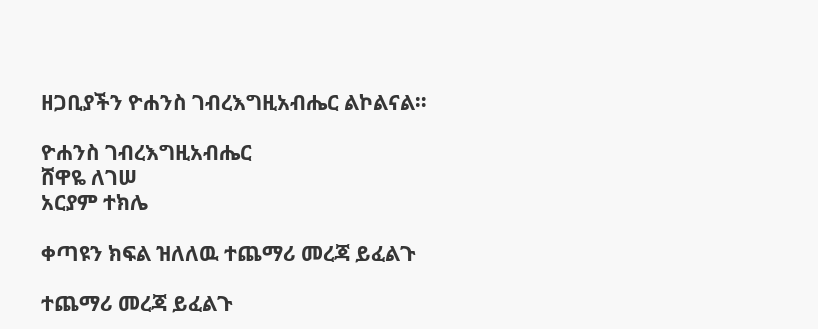ዘጋቢያችን ዮሐንስ ገብረእግዚአብሔር ልኮልናል።

ዮሐንስ ገብረእግዚአብሔር
ሸዋዬ ለገሠ
አርያም ተክሌ

ቀጣዩን ክፍል ዝለለዉ ተጨማሪ መረጃ ይፈልጉ

ተጨማሪ መረጃ ይፈልጉ